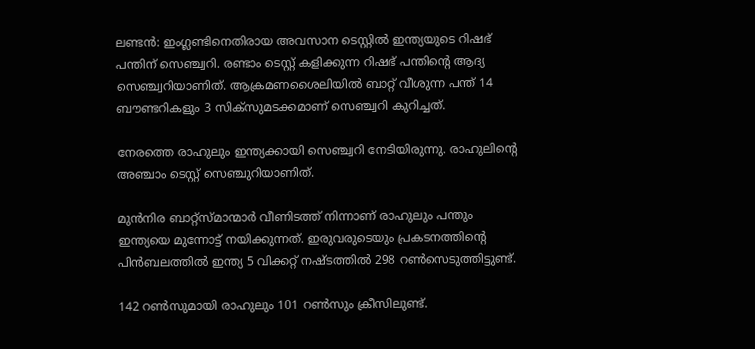ലണ്ടന്‍: ഇംഗ്ലണ്ടിനെതിരായ അവസാന ടെസ്റ്റില്‍ ഇന്ത്യയുടെ റിഷഭ് പന്തിന് സെഞ്ച്വറി. രണ്ടാം ടെസ്റ്റ് കളിക്കുന്ന റിഷഭ് പന്തിന്റെ ആദ്യ സെഞ്ച്വറിയാണിത്. ആക്രമണശൈലിയില്‍ ബാറ്റ് വീശുന്ന പന്ത് 14 ബൗണ്ടറികളും 3 സിക്‌സുമടക്കമാണ് സെഞ്ച്വറി കുറിച്ചത്.

നേരത്തെ രാഹുലും ഇന്ത്യക്കായി സെഞ്ച്വറി നേടിയിരുന്നു. രാഹുലിന്റെ അഞ്ചാം ടെസ്റ്റ് സെഞ്ചുറിയാണിത്.

മുന്‍നിര ബാറ്റ്‌സ്മാന്മാര്‍ വീണിടത്ത് നിന്നാണ് രാഹുലും പന്തും ഇന്ത്യയെ മുന്നോട്ട് നയിക്കുന്നത്. ഇരുവരുടെയും പ്രകടനത്തിന്റെ പിന്‍ബലത്തില്‍ ഇന്ത്യ 5 വിക്കറ്റ് നഷ്ടത്തില്‍ 298 റണ്‍സെടുത്തിട്ടുണ്ട്.

142 റണ്‍സുമായി രാഹുലും 101 റണ്‍സും ക്രീസിലുണ്ട്.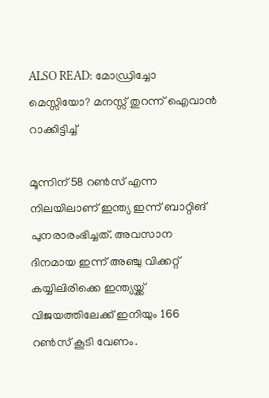ALSO READ: മോഡ്രിച്ചോ മെസ്സിയോ? മനസ്സ് തുറന്ന് ഐവാന്‍ റാക്കിട്ടിച്ച്

മൂന്നിന് 58 റണ്‍സ് എന്ന നിലയിലാണ് ഇന്ത്യ ഇന്ന് ബാറ്റിങ് പുനരാരംഭിച്ചത്. അവസാന ദിനമായ ഇന്ന് അഞ്ചു വിക്കറ്റ് കയ്യിലിരിക്കെ ഇന്ത്യയ്ക്ക് വിജയത്തിലേക്ക് ഇനിയും 166 റണ്‍സ് കൂടി വേണം.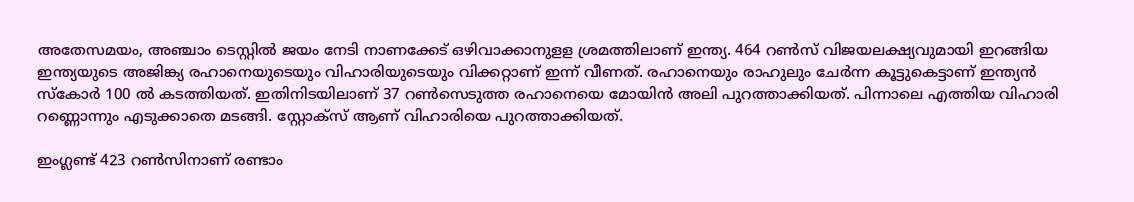അതേസമയം, അഞ്ചാം ടെസ്റ്റില്‍ ജയം നേടി നാണക്കേട് ഒഴിവാക്കാനുളള ശ്രമത്തിലാണ് ഇന്ത്യ. 464 റണ്‍സ് വിജയലക്ഷ്യവുമായി ഇറങ്ങിയ ഇന്ത്യയുടെ അജിങ്ക്യ രഹാനെയുടെയും വിഹാരിയുടെയും വിക്കറ്റാണ് ഇന്ന് വീണത്. രഹാനെയും രാഹുലും ചേര്‍ന്ന കൂട്ടുകെട്ടാണ് ഇന്ത്യന്‍ സ്‌കോര്‍ 100 ല്‍ കടത്തിയത്. ഇതിനിടയിലാണ് 37 റണ്‍സെടുത്ത രഹാനെയെ മോയിന്‍ അലി പുറത്താക്കിയത്. പിന്നാലെ എത്തിയ വിഹാരി റണ്ണൊന്നും എടുക്കാതെ മടങ്ങി. സ്റ്റോക്‌സ് ആണ് വിഹാരിയെ പുറത്താക്കിയത്.

ഇംഗ്ലണ്ട് 423 റണ്‍സിനാണ് രണ്ടാം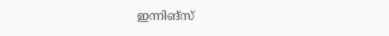ഇന്നിങ്സ്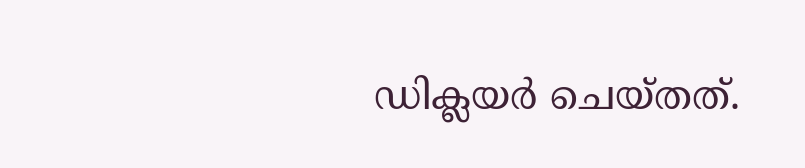ഡിക്ലയര്‍ ചെയ്തത്.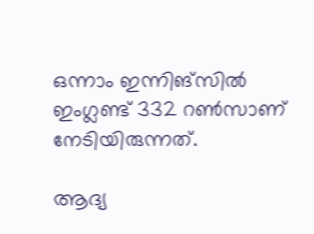ഒന്നാം ഇന്നിങ്സില്‍ ഇംഗ്ലണ്ട് 332 റണ്‍സാണ് നേടിയിരുന്നത്.

ആദ്യ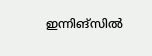ഇന്നിങ്‌സില്‍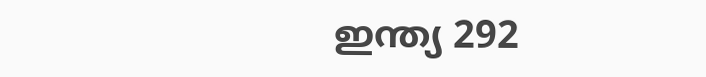ഇന്ത്യ 292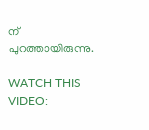ന് പുറത്തായിരുന്നു.

WATCH THIS VIDEO: